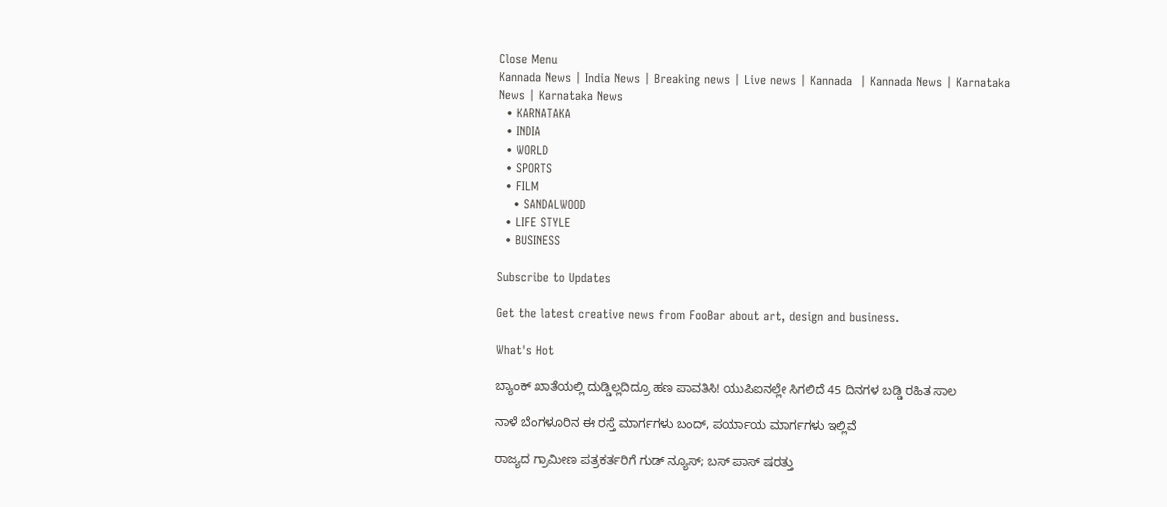Close Menu
Kannada News | India News | Breaking news | Live news | Kannada  | Kannada News | Karnataka News | Karnataka News
  • KARNATAKA
  • INDIA
  • WORLD
  • SPORTS
  • FILM
    • SANDALWOOD
  • LIFE STYLE
  • BUSINESS

Subscribe to Updates

Get the latest creative news from FooBar about art, design and business.

What's Hot

ಬ್ಯಾಂಕ್‌ ಖಾತೆಯಲ್ಲಿ ದುಡ್ಡಿಲ್ಲದಿದ್ರೂ ಹಣ ಪಾವತಿಸಿ! ಯುಪಿಐನಲ್ಲೇ ಸಿಗಲಿದೆ 45 ದಿನಗಳ ಬಡ್ಡಿ ರಹಿತ ಸಾಲ

ನಾಳೆ ಬೆಂಗಳೂರಿನ ಈ ರಸ್ತೆ ಮಾರ್ಗಗಳು ಬಂದ್‌, ಪರ್ಯಾಯ ಮಾರ್ಗಗಳು ಇಲ್ಲಿವೆ

ರಾಜ್ಯದ ಗ್ರಾಮೀಣ ಪತ್ರಕರ್ತರಿಗೆ ಗುಡ್ ನ್ಯೂಸ್; ಬಸ್ ಪಾಸ್ ಷರತ್ತು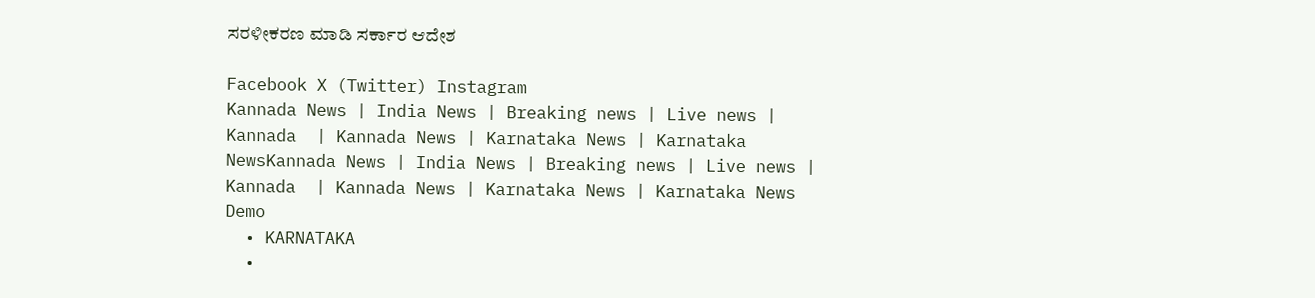ಸರಳೀಕರಣ ಮಾಡಿ ಸರ್ಕಾರ ಆದೇಶ

Facebook X (Twitter) Instagram
Kannada News | India News | Breaking news | Live news | Kannada  | Kannada News | Karnataka News | Karnataka NewsKannada News | India News | Breaking news | Live news | Kannada  | Kannada News | Karnataka News | Karnataka News
Demo
  • KARNATAKA
  •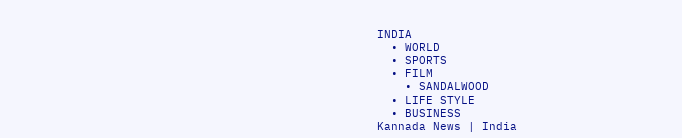INDIA
  • WORLD
  • SPORTS
  • FILM
    • SANDALWOOD
  • LIFE STYLE
  • BUSINESS
Kannada News | India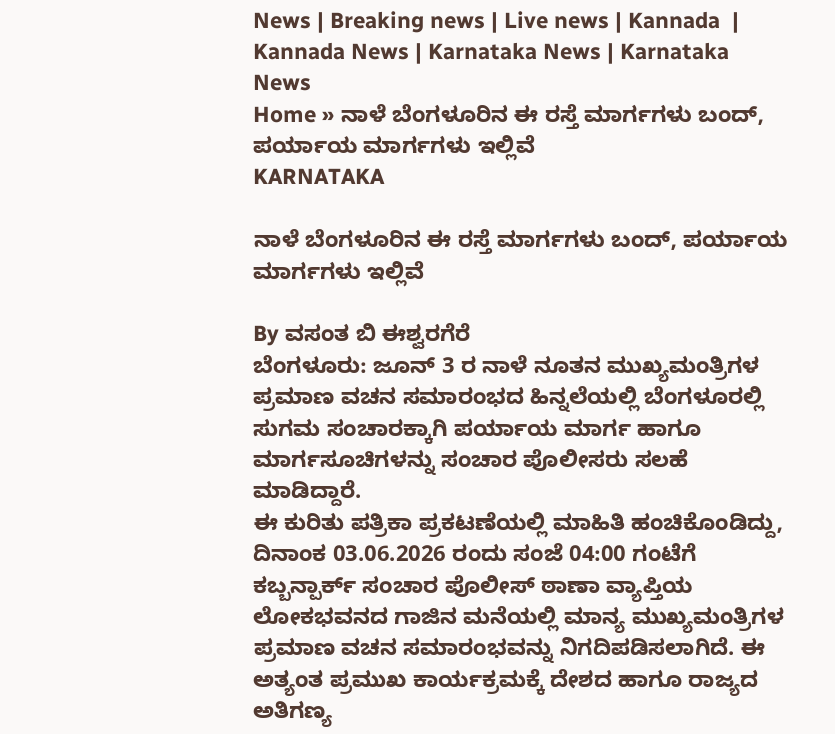News | Breaking news | Live news | Kannada  | Kannada News | Karnataka News | Karnataka News
Home » ನಾಳೆ ಬೆಂಗಳೂರಿನ ಈ ರಸ್ತೆ ಮಾರ್ಗಗಳು ಬಂದ್‌, ಪರ್ಯಾಯ ಮಾರ್ಗಗಳು ಇಲ್ಲಿವೆ
KARNATAKA

ನಾಳೆ ಬೆಂಗಳೂರಿನ ಈ ರಸ್ತೆ ಮಾರ್ಗಗಳು ಬಂದ್‌, ಪರ್ಯಾಯ ಮಾರ್ಗಗಳು ಇಲ್ಲಿವೆ

By ವಸಂತ ಬಿ ಈಶ್ವರಗೆರೆ
ಬೆಂಗಳೂರು: ಜೂನ್ 3 ರ ನಾಳೆ ನೂತನ ಮುಖ್ಯಮಂತ್ರಿಗಳ ಪ್ರಮಾಣ ವಚನ ಸಮಾರಂಭದ ಹಿನ್ನಲೆಯಲ್ಲಿ ಬೆಂಗಳೂರಲ್ಲಿ  ಸುಗಮ ಸಂಚಾರಕ್ಕಾಗಿ ಪರ್ಯಾಯ ಮಾರ್ಗ ಹಾಗೂ ಮಾರ್ಗಸೂಚಿಗಳನ್ನು ಸಂಚಾರ ಪೊಲೀಸರು ಸಲಹೆ ಮಾಡಿದ್ದಾರೆ.
ಈ ಕುರಿತು ಪತ್ರಿಕಾ ಪ್ರಕಟಣೆಯಲ್ಲಿ ಮಾಹಿತಿ ಹಂಚಿಕೊಂಡಿದ್ದು,  ದಿನಾಂಕ 03.06.2026 ರಂದು ಸಂಜೆ 04:00 ಗಂಟೆಗೆ ಕಬ್ಬನ್ಪಾರ್ಕ್ ಸಂಚಾರ ಪೊಲೀಸ್ ಠಾಣಾ ವ್ಯಾಪ್ತಿಯ ಲೋಕಭವನದ ಗಾಜಿನ ಮನೆಯಲ್ಲಿ ಮಾನ್ಯ ಮುಖ್ಯಮಂತ್ರಿಗಳ ಪ್ರಮಾಣ ವಚನ ಸಮಾರಂಭವನ್ನು ನಿಗದಿಪಡಿಸಲಾಗಿದೆ. ಈ ಅತ್ಯಂತ ಪ್ರಮುಖ ಕಾರ್ಯಕ್ರಮಕ್ಕೆ ದೇಶದ ಹಾಗೂ ರಾಜ್ಯದ ಅತಿಗಣ್ಯ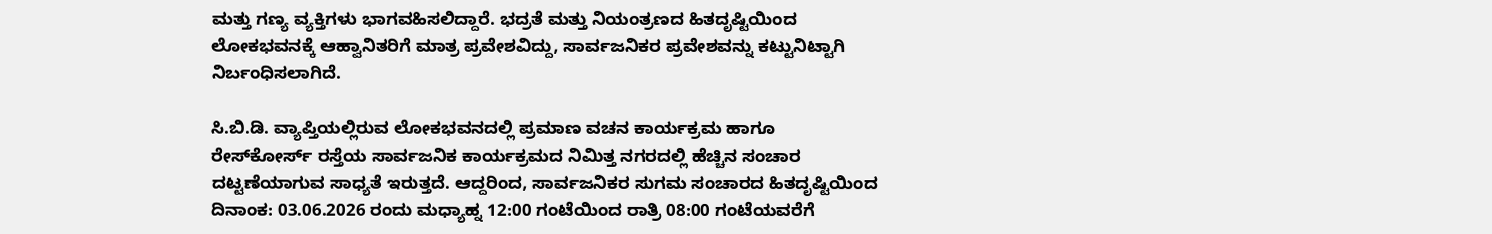ಮತ್ತು ಗಣ್ಯ ವ್ಯಕ್ತಿಗಳು ಭಾಗವಹಿಸಲಿದ್ದಾರೆ. ಭದ್ರತೆ ಮತ್ತು ನಿಯಂತ್ರಣದ ಹಿತದೃಷ್ಟಿಯಿಂದ ಲೋಕಭವನಕ್ಕೆ ಆಹ್ವಾನಿತರಿಗೆ ಮಾತ್ರ ಪ್ರವೇಶವಿದ್ದು, ಸಾರ್ವಜನಿಕರ ಪ್ರವೇಶವನ್ನು ಕಟ್ಟುನಿಟ್ಟಾಗಿ ನಿರ್ಬಂಧಿಸಲಾಗಿದೆ.

ಸಿ.ಬಿ.ಡಿ. ವ್ಯಾಪ್ತಿಯಲ್ಲಿರುವ ಲೋಕಭವನದಲ್ಲಿ ಪ್ರಮಾಣ ವಚನ ಕಾರ್ಯಕ್ರಮ ಹಾಗೂ ರೇಸ್‌ಕೋರ್ಸ್‌ ರಸ್ತೆಯ ಸಾರ್ವಜನಿಕ ಕಾರ್ಯಕ್ರಮದ ನಿಮಿತ್ತ ನಗರದಲ್ಲಿ ಹೆಚ್ಚಿನ ಸಂಚಾರ ದಟ್ಟಣೆಯಾಗುವ ಸಾಧ್ಯತೆ ಇರುತ್ತದೆ. ಆದ್ದರಿಂದ, ಸಾರ್ವಜನಿಕರ ಸುಗಮ ಸಂಚಾರದ ಹಿತದೃಷ್ಟಿಯಿಂದ ದಿನಾಂಕ: 03.06.2026 ರಂದು ಮಧ್ಯಾಹ್ನ 12:00 ಗಂಟೆಯಿಂದ ರಾತ್ರಿ 08:00 ಗಂಟೆಯವರೆಗೆ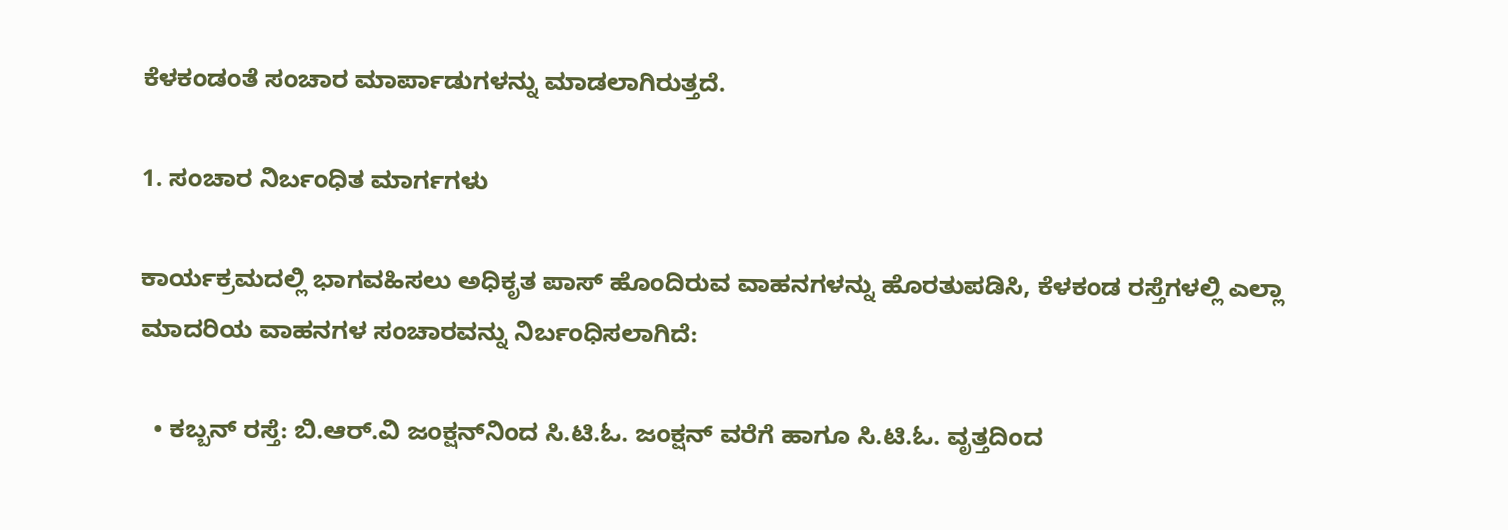ಕೆಳಕಂಡಂತೆ ಸಂಚಾರ ಮಾರ್ಪಾಡುಗಳನ್ನು ಮಾಡಲಾಗಿರುತ್ತದೆ.

1. ಸಂಚಾರ ನಿರ್ಬಂಧಿತ ಮಾರ್ಗಗಳು

ಕಾರ್ಯಕ್ರಮದಲ್ಲಿ ಭಾಗವಹಿಸಲು ಅಧಿಕೃತ ಪಾಸ್ ಹೊಂದಿರುವ ವಾಹನಗಳನ್ನು ಹೊರತುಪಡಿಸಿ, ಕೆಳಕಂಡ ರಸ್ತೆಗಳಲ್ಲಿ ಎಲ್ಲಾ ಮಾದರಿಯ ವಾಹನಗಳ ಸಂಚಾರವನ್ನು ನಿರ್ಬಂಧಿಸಲಾಗಿದೆ:

  • ಕಬ್ಬನ್ ರಸ್ತೆ: ಬಿ.ಆ‌ರ್.ವಿ ಜಂಕ್ಷನ್‌ನಿಂದ ಸಿ.ಟಿ.ಓ. ಜಂಕ್ಷನ್ ವರೆಗೆ ಹಾಗೂ ಸಿ.ಟಿ.ಓ. ವೃತ್ತದಿಂದ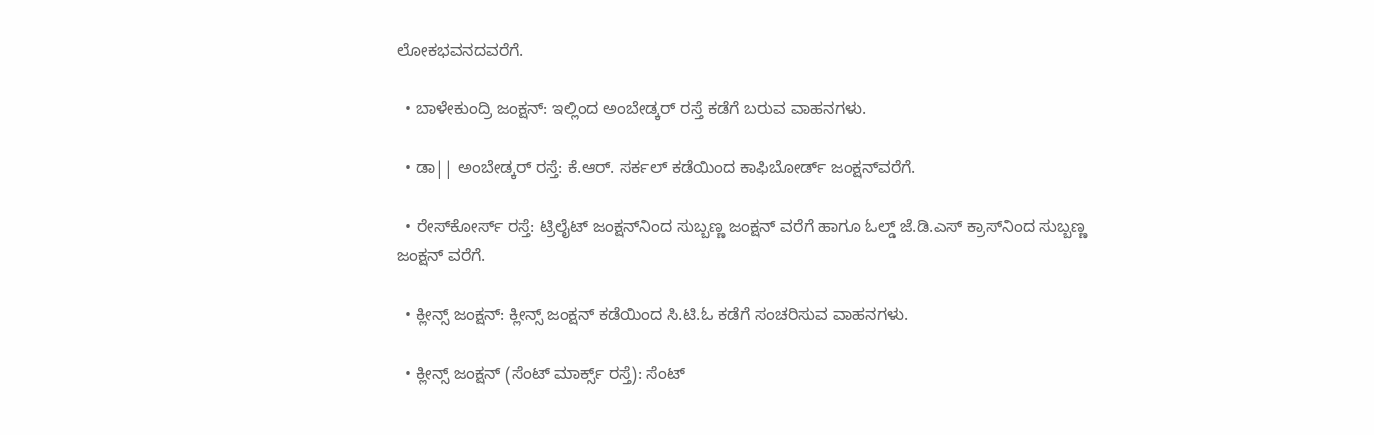ಲೋಕಭವನದವರೆಗೆ.

  • ಬಾಳೇಕುಂದ್ರಿ ಜಂಕ್ಷನ್: ಇಲ್ಲಿಂದ ಅಂಬೇಡ್ಕ‌ರ್ ರಸ್ತೆ ಕಡೆಗೆ ಬರುವ ವಾಹನಗಳು.

  • ಡಾ|| ಅಂಬೇಡ್ಕರ್ ರಸ್ತೆ: ಕೆ.ಆರ್. ಸರ್ಕಲ್ ಕಡೆಯಿಂದ ಕಾಫಿಬೋರ್ಡ್ ಜಂಕ್ಷನ್‌ವರೆಗೆ.

  • ರೇಸ್‌ಕೋರ್ಸ್ ರಸ್ತೆ: ಟ್ರಿಲೈಟ್ ಜಂಕ್ಷನ್‌ನಿಂದ ಸುಬ್ಬಣ್ಣ ಜಂಕ್ಷನ್ ವರೆಗೆ ಹಾಗೂ ಓಲ್ಡ್ ಜೆ.ಡಿ.ಎಸ್ ಕ್ರಾಸ್‌ನಿಂದ ಸುಬ್ಬಣ್ಣ ಜಂಕ್ಷನ್ ವರೆಗೆ.

  • ಕ್ಲೀನ್ಸ್ ಜಂಕ್ಷನ್: ಕ್ಲೀನ್ಸ್ ಜಂಕ್ಷನ್ ಕಡೆಯಿಂದ ಸಿ.ಟಿ.ಓ ಕಡೆಗೆ ಸಂಚರಿಸುವ ವಾಹನಗಳು.

  • ಕ್ಲೀನ್ಸ್ ಜಂಕ್ಷನ್ (ಸೆಂಟ್ ಮಾರ್ಕ್ಸ್ ರಸ್ತೆ): ಸೆಂಟ್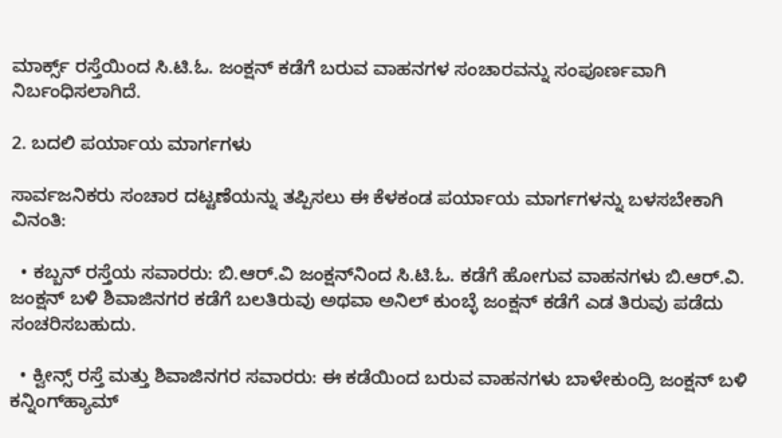ಮಾರ್ಕ್ಸ್ ರಸ್ತೆಯಿಂದ ಸಿ.ಟಿ.ಓ. ಜಂಕ್ಷನ್ ಕಡೆಗೆ ಬರುವ ವಾಹನಗಳ ಸಂಚಾರವನ್ನು ಸಂಪೂರ್ಣವಾಗಿ ನಿರ್ಬಂಧಿಸಲಾಗಿದೆ.

2. ಬದಲಿ ಪರ್ಯಾಯ ಮಾರ್ಗಗಳು

ಸಾರ್ವಜನಿಕರು ಸಂಚಾರ ದಟ್ಟಣೆಯನ್ನು ತಪ್ಪಿಸಲು ಈ ಕೆಳಕಂಡ ಪರ್ಯಾಯ ಮಾರ್ಗಗಳನ್ನು ಬಳಸಬೇಕಾಗಿ ವಿನಂತಿ:

  • ಕಬ್ಬನ್‌ ರಸ್ತೆಯ ಸವಾರರು: ಬಿ.ಆ‌ರ್.ವಿ ಜಂಕ್ಷನ್‌ನಿಂದ ಸಿ.ಟಿ.ಓ. ಕಡೆಗೆ ಹೋಗುವ ವಾಹನಗಳು ಬಿ.ಆರ್.ವಿ. ಜಂಕ್ಷನ್ ಬಳಿ ಶಿವಾಜಿನಗರ ಕಡೆಗೆ ಬಲತಿರುವು ಅಥವಾ ಅನಿಲ್‌ ಕುಂಬ್ಳೆ ಜಂಕ್ಷನ್ ಕಡೆಗೆ ಎಡ ತಿರುವು ಪಡೆದು ಸಂಚರಿಸಬಹುದು.

  • ಕ್ವೀನ್ಸ್ ರಸ್ತೆ ಮತ್ತು ಶಿವಾಜಿನಗರ ಸವಾರರು: ಈ ಕಡೆಯಿಂದ ಬರುವ ವಾಹನಗಳು ಬಾಳೇಕುಂದ್ರಿ ಜಂಕ್ಷನ್ ಬಳಿ ಕನ್ನಿಂಗ್‌ಹ್ಯಾಮ್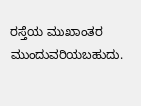ರಸ್ತೆಯ ಮುಖಾಂತರ ಮುಂದುವರಿಯಬಹುದು.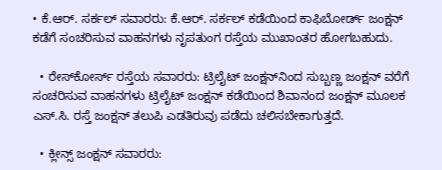• ಕೆ.ಆರ್. ಸರ್ಕಲ್ ಸವಾರರು: ಕೆ.ಆರ್. ಸರ್ಕಲ್ ಕಡೆಯಿಂದ ಕಾಫಿಬೋರ್ಡ್ ಜಂಕ್ಷನ್ ಕಡೆಗೆ ಸಂಚರಿಸುವ ವಾಹನಗಳು ನೃಪತುಂಗ ರಸ್ತೆಯ ಮುಖಾಂತರ ಹೋಗಬಹುದು.

  • ರೇಸ್‌ಕೋರ್ಸ್ ರಸ್ತೆಯ ಸವಾರರು: ಟ್ರಿಲೈಟ್ ಜಂಕ್ಷನ್‌ನಿಂದ ಸುಬ್ಬಣ್ಣ ಜಂಕ್ಷನ್ ವರೆಗೆ ಸಂಚರಿಸುವ ವಾಹನಗಳು ಟ್ರಿಲೈಟ್ ಜಂಕ್ಷನ್ ಕಡೆಯಿಂದ ಶಿವಾನಂದ ಜಂಕ್ಷನ್ ಮೂಲಕ ಎಸ್.ಸಿ. ರಸ್ತೆ ಜಂಕ್ಷನ್ ತಲುಪಿ ಎಡತಿರುವು ಪಡೆದು ಚಲಿಸಬೇಕಾಗುತ್ತದೆ.

  • ಕ್ಲೀನ್ಸ್ ಜಂಕ್ಷನ್ ಸವಾರರು: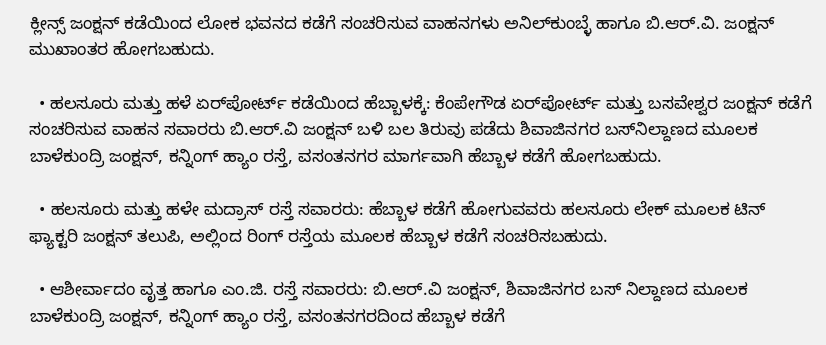ಕ್ಲೀನ್ಸ್ ಜಂಕ್ಷನ್ ಕಡೆಯಿಂದ ಲೋಕ ಭವನದ ಕಡೆಗೆ ಸಂಚರಿಸುವ ವಾಹನಗಳು ಅನಿಲ್‌ಕುಂಬ್ಳೆ ಹಾಗೂ ಬಿ.ಆ‌ರ್.ವಿ. ಜಂಕ್ಷನ್ ಮುಖಾಂತರ ಹೋಗಬಹುದು.

  • ಹಲಸೂರು ಮತ್ತು ಹಳೆ ಏರ್‌ಪೋರ್ಟ್ ಕಡೆಯಿಂದ ಹೆಬ್ಬಾಳಕ್ಕೆ: ಕೆಂಪೇಗೌಡ ಏರ್‌ಪೋರ್ಟ್ ಮತ್ತು ಬಸವೇಶ್ವರ ಜಂಕ್ಷನ್ ಕಡೆಗೆ ಸಂಚರಿಸುವ ವಾಹನ ಸವಾರರು ಬಿ.ಆರ್.ವಿ ಜಂಕ್ಷನ್ ಬಳಿ ಬಲ ತಿರುವು ಪಡೆದು ಶಿವಾಜಿನಗರ ಬಸ್‌ನಿಲ್ದಾಣದ ಮೂಲಕ ಬಾಳೆಕುಂದ್ರಿ ಜಂಕ್ಷನ್, ಕನ್ನಿಂಗ್ ಹ್ಯಾಂ ರಸ್ತೆ, ವಸಂತನಗರ ಮಾರ್ಗವಾಗಿ ಹೆಬ್ಬಾಳ ಕಡೆಗೆ ಹೋಗಬಹುದು.

  • ಹಲಸೂರು ಮತ್ತು ಹಳೇ ಮದ್ರಾಸ್ ರಸ್ತೆ ಸವಾರರು: ಹೆಬ್ಬಾಳ ಕಡೆಗೆ ಹೋಗುವವರು ಹಲಸೂರು ಲೇಕ್ ಮೂಲಕ ಟಿನ್ ಫ್ಯಾಕ್ಟರಿ ಜಂಕ್ಷನ್ ತಲುಪಿ, ಅಲ್ಲಿಂದ ರಿಂಗ್ ರಸ್ತೆಯ ಮೂಲಕ ಹೆಬ್ಬಾಳ ಕಡೆಗೆ ಸಂಚರಿಸಬಹುದು.

  • ಆಶೀರ್ವಾದಂ ವೃತ್ತ ಹಾಗೂ ಎಂ.ಜಿ. ರಸ್ತೆ ಸವಾರರು: ಬಿ.ಆ‌ರ್.ವಿ ಜಂಕ್ಷನ್, ಶಿವಾಜಿನಗರ ಬಸ್‌ ನಿಲ್ದಾಣದ ಮೂಲಕ ಬಾಳೆಕುಂದ್ರಿ ಜಂಕ್ಷನ್, ಕನ್ನಿಂಗ್ ಹ್ಯಾಂ ರಸ್ತೆ, ವಸಂತನಗರದಿಂದ ಹೆಬ್ಬಾಳ ಕಡೆಗೆ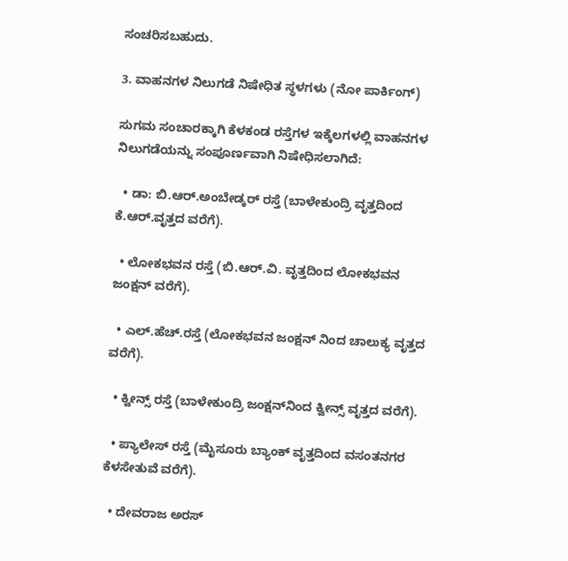ಸಂಚರಿಸಬಹುದು.

3. ವಾಹನಗಳ ನಿಲುಗಡೆ ನಿಷೇಧಿತ ಸ್ಥಳಗಳು (ನೋ ಪಾರ್ಕಿಂಗ್)

ಸುಗಮ ಸಂಚಾರಕ್ಕಾಗಿ ಕೆಳಕಂಡ ರಸ್ತೆಗಳ ಇಕ್ಕೆಲಗಳಲ್ಲಿ ವಾಹನಗಳ ನಿಲುಗಡೆಯನ್ನು ಸಂಪೂರ್ಣವಾಗಿ ನಿಷೇಧಿಸಲಾಗಿದೆ:

  • ಡಾ: ಬಿ.ಆರ್.ಅಂಬೇಡ್ಕರ್ ರಸ್ತೆ (ಬಾಳೇಕುಂದ್ರಿ ವೃತ್ತದಿಂದ ಕೆ.ಆರ್.ವೃತ್ತದ ವರೆಗೆ).

  • ಲೋಕಭವನ ರಸ್ತೆ (ಬಿ.ಆ‌ರ್.ವಿ. ವೃತ್ತದಿಂದ ಲೋಕಭವನ ಜಂಕ್ಷನ್ ವರೆಗೆ).

  • ಎಲ್.ಹೆಚ್.ರಸ್ತೆ (ಲೋಕಭವನ ಜಂಕ್ಷನ್ ನಿಂದ ಚಾಲುಕ್ಯ ವೃತ್ತದ ವರೆಗೆ).

  • ಕ್ವೀನ್ಸ್ ರಸ್ತೆ (ಬಾಳೇಕುಂದ್ರಿ ಜಂಕ್ಷನ್‌ನಿಂದ ಕ್ವೀನ್ಸ್ ವೃತ್ತದ ವರೆಗೆ).

  • ಪ್ಯಾಲೇಸ್ ರಸ್ತೆ (ಮೈಸೂರು ಬ್ಯಾಂಕ್ ವೃತ್ತದಿಂದ ವಸಂತನಗರ ಕೆಳಸೇತುವೆ ವರೆಗೆ).

  • ದೇವರಾಜ ಅರಸ್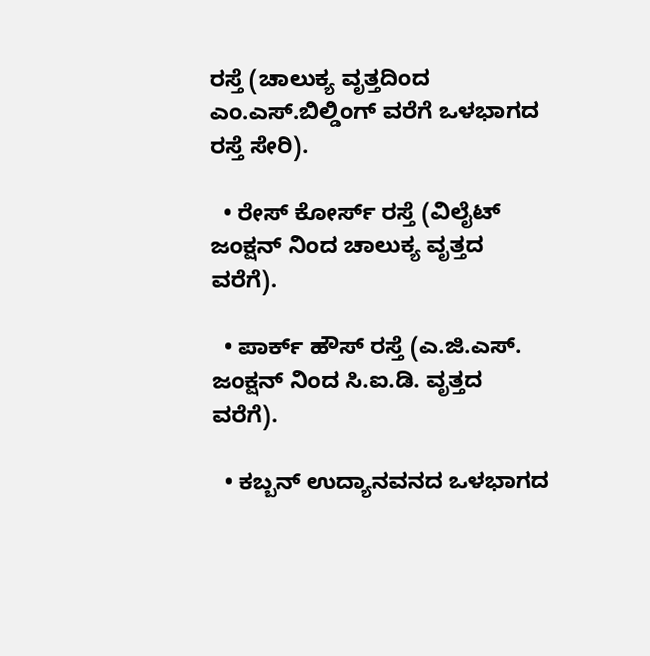ರಸ್ತೆ (ಚಾಲುಕ್ಯ ವೃತ್ತದಿಂದ ಎಂ.ಎಸ್.ಬಿಲ್ಡಿಂಗ್ ವರೆಗೆ ಒಳಭಾಗದ ರಸ್ತೆ ಸೇರಿ).

  • ರೇಸ್ ಕೋರ್ಸ್ ರಸ್ತೆ (ವಿಲೈಟ್ ಜಂಕ್ಷನ್ ನಿಂದ ಚಾಲುಕ್ಯ ವೃತ್ತದ ವರೆಗೆ).

  • ಪಾರ್ಕ್‌ ಹೌಸ್ ರಸ್ತೆ (ಎ.ಜಿ.ಎಸ್. ಜಂಕ್ಷನ್ ನಿಂದ ಸಿ.ಐ.ಡಿ. ವೃತ್ತದ ವರೆಗೆ).

  • ಕಬ್ಬನ್ ಉದ್ಯಾನವನದ ಒಳಭಾಗದ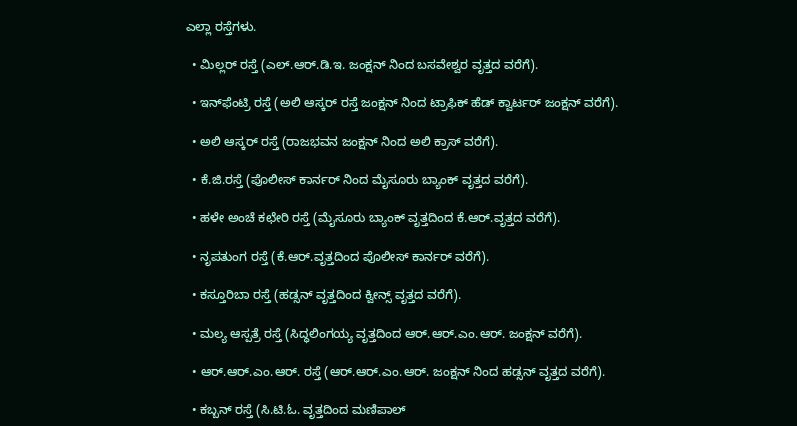ಎಲ್ಲಾ ರಸ್ತೆಗಳು.

  • ಮಿಲ್ಲರ್ ರಸ್ತೆ (ಎಲ್.ಆರ್.ಡಿ.ಇ. ಜಂಕ್ಷನ್ ನಿಂದ ಬಸವೇಶ್ವರ ವೃತ್ತದ ವರೆಗೆ).

  • ಇನ್‌ಫೆಂಟ್ರಿ ರಸ್ತೆ (ಅಲಿ ಆಸ್ಕರ್ ರಸ್ತೆ ಜಂಕ್ಷನ್ ನಿಂದ ಟ್ರಾಫಿಕ್ ಹೆಡ್ ಕ್ವಾರ್ಟರ್ ಜಂಕ್ಷನ್ ವರೆಗೆ).

  • ಅಲಿ ಆಸ್ಕರ್ ರಸ್ತೆ (ರಾಜಭವನ ಜಂಕ್ಷನ್ ನಿಂದ ಅಲಿ ಕ್ರಾಸ್ ವರೆಗೆ).

  • ಕೆ.ಜಿ.ರಸ್ತೆ (ಪೊಲೀಸ್ ಕಾರ್ನರ್ ನಿಂದ ಮೈಸೂರು ಬ್ಯಾಂಕ್ ವೃತ್ತದ ವರೆಗೆ).

  • ಹಳೇ ಅಂಚೆ ಕಛೇರಿ ರಸ್ತೆ (ಮೈಸೂರು ಬ್ಯಾಂಕ್ ವೃತ್ತದಿಂದ ಕೆ.ಆ‌ರ್.ವೃತ್ತದ ವರೆಗೆ).

  • ನೃಪತುಂಗ ರಸ್ತೆ (ಕೆ.ಆ‌ರ್.ವೃತ್ತದಿಂದ ಪೊಲೀಸ್ ಕಾರ್ನರ್ ವರೆಗೆ).

  • ಕಸ್ತೂರಿಬಾ ರಸ್ತೆ (ಹಡ್ಸನ್ ವೃತ್ತದಿಂದ ಕ್ವೀನ್ಸ್ ವೃತ್ತದ ವರೆಗೆ).

  • ಮಲ್ಯ ಆಸ್ಪತ್ರೆ ರಸ್ತೆ (ಸಿದ್ಧಲಿಂಗಯ್ಯ ವೃತ್ತದಿಂದ ಆ‌ರ್.ಆರ್.ಎಂ.ಆರ್. ಜಂಕ್ಷನ್ ವರೆಗೆ).

  • ಆ‌ರ್.ಆ‌ರ್.ಎಂ.ಆರ್. ರಸ್ತೆ (ಆರ್.ಆರ್.ಎಂ.ಆರ್. ಜಂಕ್ಷನ್ ನಿಂದ ಹಡ್ಸನ್ ವೃತ್ತದ ವರೆಗೆ).

  • ಕಬ್ಬನ್ ರಸ್ತೆ (ಸಿ.ಟಿ.ಓ. ವೃತ್ತದಿಂದ ಮಣಿಪಾಲ್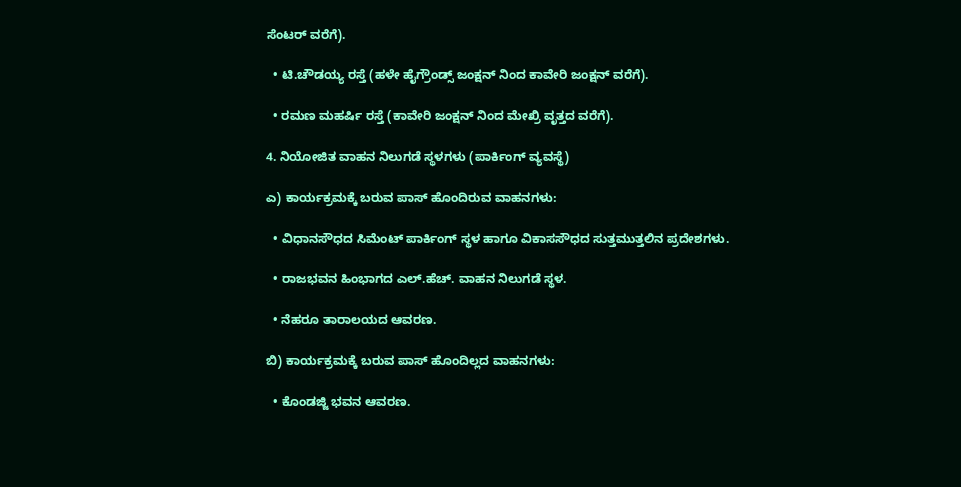ಸೆಂಟರ್ ವರೆಗೆ).

  • ಟಿ.ಚೌಡಯ್ಯ ರಸ್ತೆ (ಹಳೇ ಹೈಗ್ರೌಂಡ್ಸ್ ಜಂಕ್ಷನ್ ನಿಂದ ಕಾವೇರಿ ಜಂಕ್ಷನ್ ವರೆಗೆ).

  • ರಮಣ ಮಹರ್ಷಿ ರಸ್ತೆ (ಕಾವೇರಿ ಜಂಕ್ಷನ್ ನಿಂದ ಮೇಖ್ರಿ ವೃತ್ತದ ವರೆಗೆ).

4. ನಿಯೋಜಿತ ವಾಹನ ನಿಲುಗಡೆ ಸ್ಥಳಗಳು (ಪಾರ್ಕಿಂಗ್ ವ್ಯವಸ್ಥೆ)

ಎ) ಕಾರ್ಯಕ್ರಮಕ್ಕೆ ಬರುವ ಪಾಸ್ ಹೊಂದಿರುವ ವಾಹನಗಳು:

  • ವಿಧಾನಸೌಧದ ಸಿಮೆಂಟ್ ಪಾರ್ಕಿಂಗ್ ಸ್ಥಳ ಹಾಗೂ ವಿಕಾಸಸೌಧದ ಸುತ್ತಮುತ್ತಲಿನ ಪ್ರದೇಶಗಳು.

  • ರಾಜಭವನ ಹಿಂಭಾಗದ ಎಲ್.ಹೆಚ್. ವಾಹನ ನಿಲುಗಡೆ ಸ್ಥಳ.

  • ನೆಹರೂ ತಾರಾಲಯದ ಆವರಣ.

ಬಿ) ಕಾರ್ಯಕ್ರಮಕ್ಕೆ ಬರುವ ಪಾಸ್ ಹೊಂದಿಲ್ಲದ ವಾಹನಗಳು:

  • ಕೊಂಡಜ್ಜಿ ಭವನ ಆವರಣ.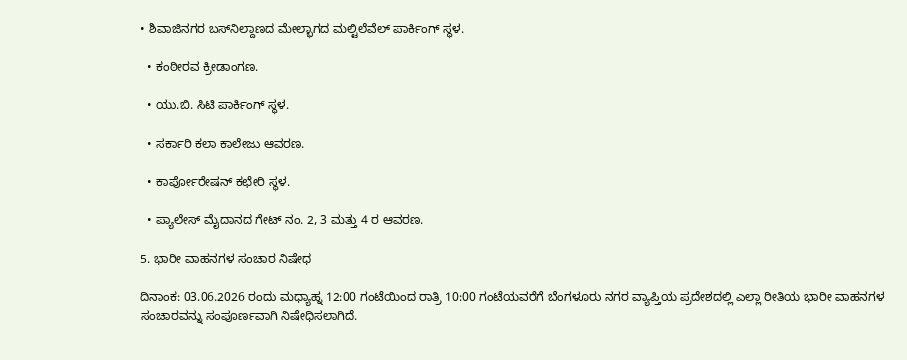• ಶಿವಾಜಿನಗರ ಬಸ್‌ನಿಲ್ದಾಣದ ಮೇಲ್ಭಾಗದ ಮಲ್ಟಿಲೆವೆಲ್ ಪಾರ್ಕಿಂಗ್ ಸ್ಥಳ.

  • ಕಂಠೀರವ ಕ್ರೀಡಾಂಗಣ.

  • ಯು.ಬಿ. ಸಿಟಿ ಪಾರ್ಕಿಂಗ್ ಸ್ಥಳ.

  • ಸರ್ಕಾರಿ ಕಲಾ ಕಾಲೇಜು ಆವರಣ.

  • ಕಾರ್ಪೋರೇಷನ್ ಕಛೇರಿ ಸ್ಥಳ.

  • ಪ್ಯಾಲೇಸ್ ಮೈದಾನದ ಗೇಟ್ ನಂ. 2, 3 ಮತ್ತು 4 ರ ಆವರಣ.

5. ಭಾರೀ ವಾಹನಗಳ ಸಂಚಾರ ನಿಷೇಧ

ದಿನಾಂಕ: 03.06.2026 ರಂದು ಮಧ್ಯಾಹ್ನ 12:00 ಗಂಟೆಯಿಂದ ರಾತ್ರಿ 10:00 ಗಂಟೆಯವರೆಗೆ ಬೆಂಗಳೂರು ನಗರ ವ್ಯಾಪ್ತಿಯ ಪ್ರದೇಶದಲ್ಲಿ ಎಲ್ಲಾ ರೀತಿಯ ಭಾರೀ ವಾಹನಗಳ ಸಂಚಾರವನ್ನು ಸಂಪೂರ್ಣವಾಗಿ ನಿಷೇಧಿಸಲಾಗಿದೆ.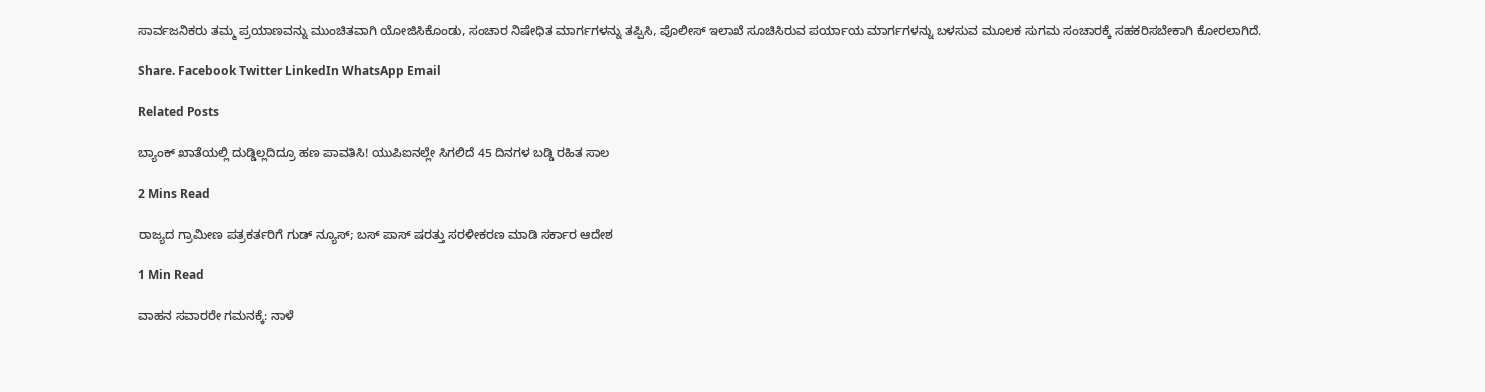ಸಾರ್ವಜನಿಕರು ತಮ್ಮ ಪ್ರಯಾಣವನ್ನು ಮುಂಚಿತವಾಗಿ ಯೋಜಿಸಿಕೊಂಡು, ಸಂಚಾರ ನಿಷೇಧಿತ ಮಾರ್ಗಗಳನ್ನು ತಪ್ಪಿಸಿ, ಪೊಲೀಸ್ ಇಲಾಖೆ ಸೂಚಿಸಿರುವ ಪರ್ಯಾಯ ಮಾರ್ಗಗಳನ್ನು ಬಳಸುವ ಮೂಲಕ ಸುಗಮ ಸಂಚಾರಕ್ಕೆ ಸಹಕರಿಸಬೇಕಾಗಿ ಕೋರಲಾಗಿದೆ.

Share. Facebook Twitter LinkedIn WhatsApp Email

Related Posts

ಬ್ಯಾಂಕ್‌ ಖಾತೆಯಲ್ಲಿ ದುಡ್ಡಿಲ್ಲದಿದ್ರೂ ಹಣ ಪಾವತಿಸಿ! ಯುಪಿಐನಲ್ಲೇ ಸಿಗಲಿದೆ 45 ದಿನಗಳ ಬಡ್ಡಿ ರಹಿತ ಸಾಲ

2 Mins Read

ರಾಜ್ಯದ ಗ್ರಾಮೀಣ ಪತ್ರಕರ್ತರಿಗೆ ಗುಡ್ ನ್ಯೂಸ್; ಬಸ್ ಪಾಸ್ ಷರತ್ತು ಸರಳೀಕರಣ ಮಾಡಿ ಸರ್ಕಾರ ಆದೇಶ

1 Min Read

ವಾಹನ ಸವಾರರೇ ಗಮನಕ್ಕೆ: ನಾಳೆ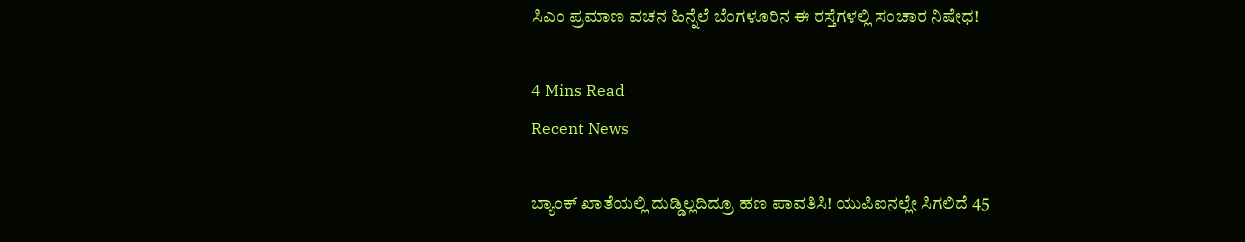ಸಿಎಂ ಪ್ರಮಾಣ ವಚನ ಹಿನ್ನೆಲೆ ಬೆಂಗಳೂರಿನ ಈ ರಸ್ತೆಗಳಲ್ಲಿ ಸಂಚಾರ ನಿಷೇಧ!

4 Mins Read
Recent News

ಬ್ಯಾಂಕ್‌ ಖಾತೆಯಲ್ಲಿ ದುಡ್ಡಿಲ್ಲದಿದ್ರೂ ಹಣ ಪಾವತಿಸಿ! ಯುಪಿಐನಲ್ಲೇ ಸಿಗಲಿದೆ 45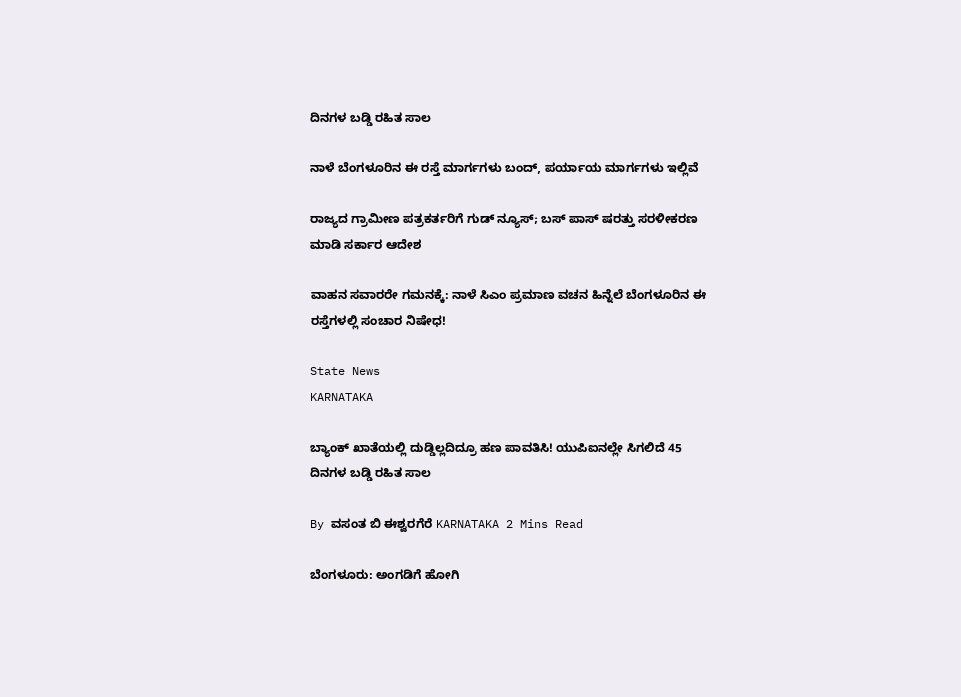ದಿನಗಳ ಬಡ್ಡಿ ರಹಿತ ಸಾಲ

ನಾಳೆ ಬೆಂಗಳೂರಿನ ಈ ರಸ್ತೆ ಮಾರ್ಗಗಳು ಬಂದ್‌, ಪರ್ಯಾಯ ಮಾರ್ಗಗಳು ಇಲ್ಲಿವೆ

ರಾಜ್ಯದ ಗ್ರಾಮೀಣ ಪತ್ರಕರ್ತರಿಗೆ ಗುಡ್ ನ್ಯೂಸ್; ಬಸ್ ಪಾಸ್ ಷರತ್ತು ಸರಳೀಕರಣ ಮಾಡಿ ಸರ್ಕಾರ ಆದೇಶ

ವಾಹನ ಸವಾರರೇ ಗಮನಕ್ಕೆ: ನಾಳೆ ಸಿಎಂ ಪ್ರಮಾಣ ವಚನ ಹಿನ್ನೆಲೆ ಬೆಂಗಳೂರಿನ ಈ ರಸ್ತೆಗಳಲ್ಲಿ ಸಂಚಾರ ನಿಷೇಧ!

State News
KARNATAKA

ಬ್ಯಾಂಕ್‌ ಖಾತೆಯಲ್ಲಿ ದುಡ್ಡಿಲ್ಲದಿದ್ರೂ ಹಣ ಪಾವತಿಸಿ! ಯುಪಿಐನಲ್ಲೇ ಸಿಗಲಿದೆ 45 ದಿನಗಳ ಬಡ್ಡಿ ರಹಿತ ಸಾಲ

By ವಸಂತ ಬಿ ಈಶ್ವರಗೆರೆ KARNATAKA 2 Mins Read

ಬೆಂಗಳೂರು: ಅಂಗಡಿಗೆ ಹೋಗಿ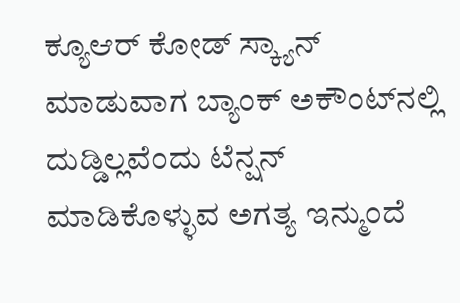ಕ್ಯೂಆರ್ ಕೋಡ್ ಸ್ಕ್ಯಾನ್ ಮಾಡುವಾಗ ಬ್ಯಾಂಕ್ ಅಕೌಂಟ್‌ನಲ್ಲಿ ದುಡ್ಡಿಲ್ಲವೆಂದು ಟೆನ್ಷನ್ ಮಾಡಿಕೊಳ್ಳುವ ಅಗತ್ಯ ಇನ್ಮುಂದೆ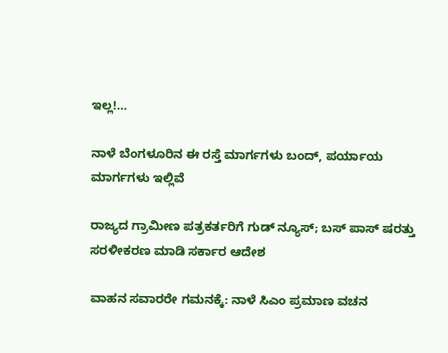ಇಲ್ಲ!…

ನಾಳೆ ಬೆಂಗಳೂರಿನ ಈ ರಸ್ತೆ ಮಾರ್ಗಗಳು ಬಂದ್‌, ಪರ್ಯಾಯ ಮಾರ್ಗಗಳು ಇಲ್ಲಿವೆ

ರಾಜ್ಯದ ಗ್ರಾಮೀಣ ಪತ್ರಕರ್ತರಿಗೆ ಗುಡ್ ನ್ಯೂಸ್; ಬಸ್ ಪಾಸ್ ಷರತ್ತು ಸರಳೀಕರಣ ಮಾಡಿ ಸರ್ಕಾರ ಆದೇಶ

ವಾಹನ ಸವಾರರೇ ಗಮನಕ್ಕೆ: ನಾಳೆ ಸಿಎಂ ಪ್ರಮಾಣ ವಚನ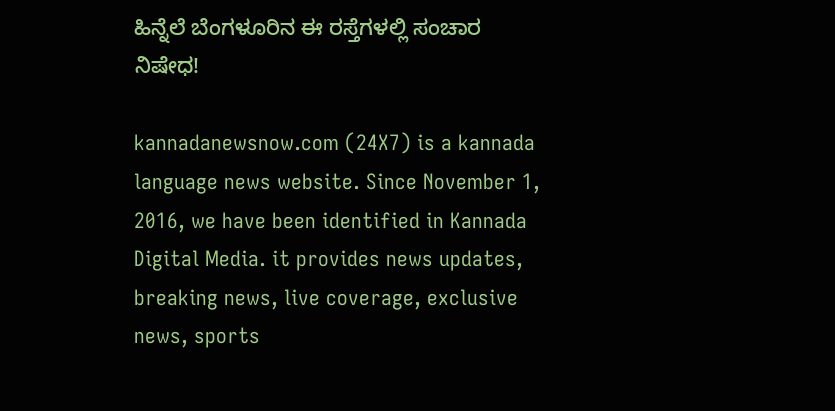ಹಿನ್ನೆಲೆ ಬೆಂಗಳೂರಿನ ಈ ರಸ್ತೆಗಳಲ್ಲಿ ಸಂಚಾರ ನಿಷೇಧ!

kannadanewsnow.com (24X7) is a kannada language news website. Since November 1, 2016, we have been identified in Kannada Digital Media. it provides news updates, breaking news, live coverage, exclusive news, sports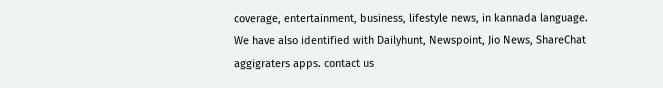coverage, entertainment, business, lifestyle news, in kannada language. We have also identified with Dailyhunt, Newspoint, Jio News, ShareChat aggigraters apps. contact us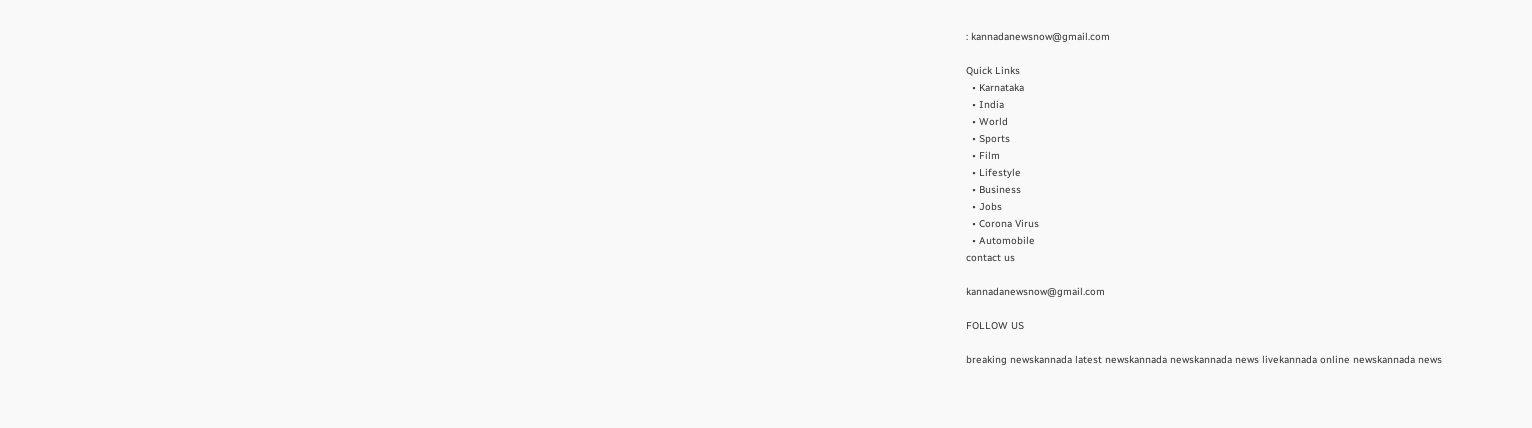: kannadanewsnow@gmail.com

Quick Links
  • Karnataka
  • India
  • World
  • Sports
  • Film
  • Lifestyle
  • Business
  • Jobs
  • Corona Virus
  • Automobile
contact us

kannadanewsnow@gmail.com

FOLLOW US

breaking newskannada latest newskannada newskannada news livekannada online newskannada news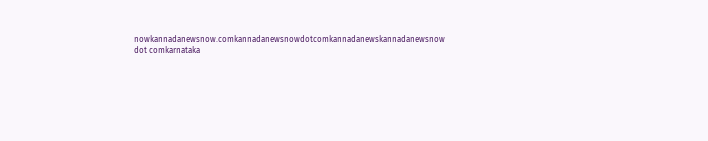nowkannadanewsnow.comkannadanewsnowdotcomkannadanewskannadanewsnow dot comkarnataka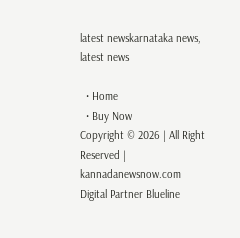latest newskarnataka news, latest news

  • Home
  • Buy Now
Copyright © 2026 | All Right Reserved | kannadanewsnow.com
Digital Partner Blueline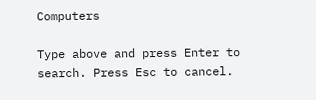Computers

Type above and press Enter to search. Press Esc to cancel.